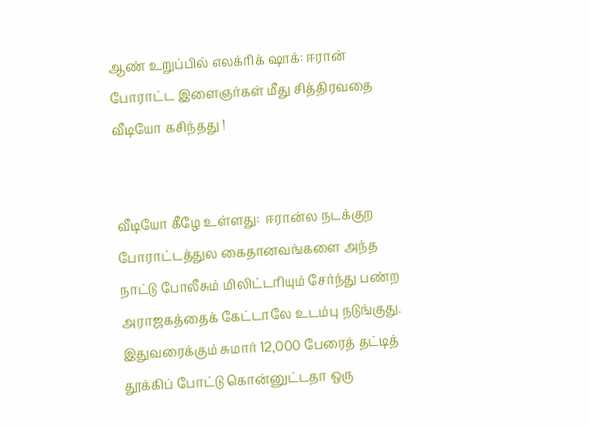ஆண் உறுப்பில் எலக்ரிக் ஷாக்: ஈரான் போராட்ட இளைஞர்கள் மீது சித்திரவதை வீடியோ கசிந்தது !


வீடியோ கீழே உள்ளது:  ஈரான்ல நடக்குற போராட்டத்துல கைதானவங்களை அந்த நாட்டு போலீசும் மிலிட்டரியும் சேர்ந்து பண்ற அராஜகத்தைக் கேட்டாலே உடம்பு நடுங்குது. இதுவரைக்கும் சுமார் 12,000 பேரைத் தட்டித் தூக்கிப் போட்டு கொன்னுட்டதா ஒரு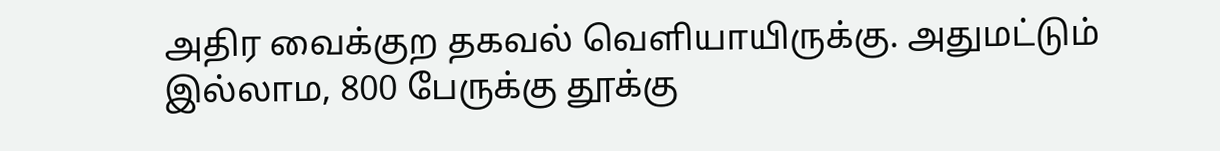அதிர வைக்குற தகவல் வெளியாயிருக்கு. அதுமட்டும் இல்லாம, 800 பேருக்கு தூக்கு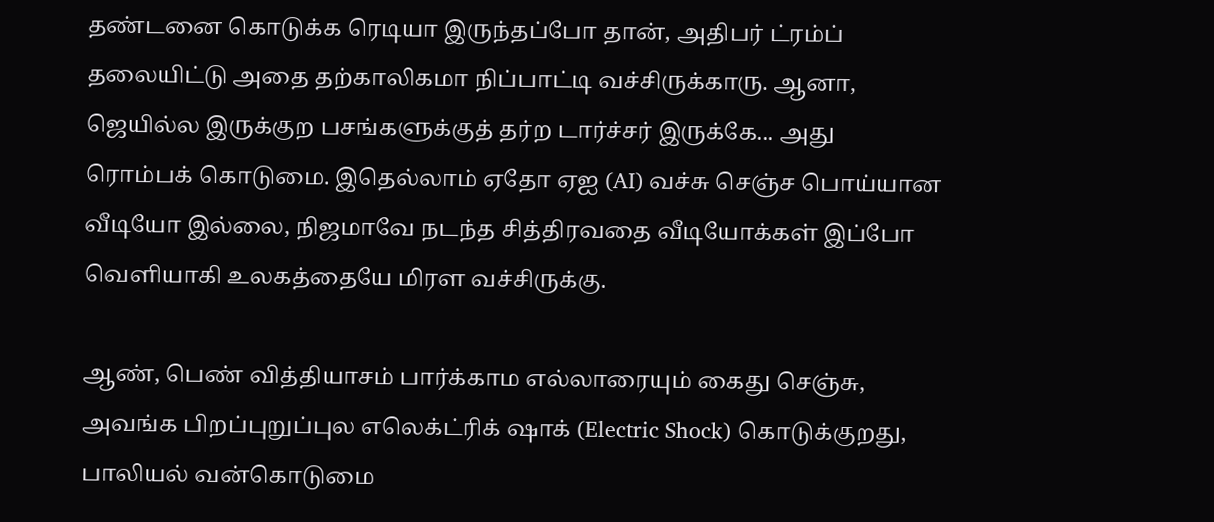தண்டனை கொடுக்க ரெடியா இருந்தப்போ தான், அதிபர் ட்ரம்ப் தலையிட்டு அதை தற்காலிகமா நிப்பாட்டி வச்சிருக்காரு. ஆனா, ஜெயில்ல இருக்குற பசங்களுக்குத் தர்ற டார்ச்சர் இருக்கே... அது ரொம்பக் கொடுமை. இதெல்லாம் ஏதோ ஏஐ (AI) வச்சு செஞ்ச பொய்யான வீடியோ இல்லை, நிஜமாவே நடந்த சித்திரவதை வீடியோக்கள் இப்போ வெளியாகி உலகத்தையே மிரள வச்சிருக்கு.

ஆண், பெண் வித்தியாசம் பார்க்காம எல்லாரையும் கைது செஞ்சு, அவங்க பிறப்புறுப்புல எலெக்ட்ரிக் ஷாக் (Electric Shock) கொடுக்குறது, பாலியல் வன்கொடுமை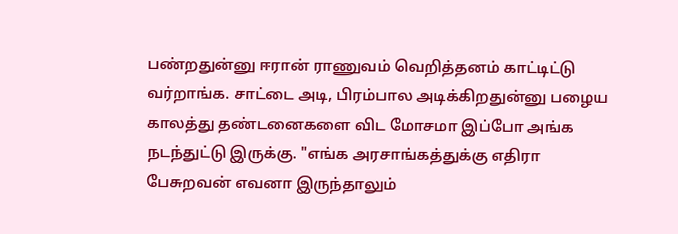பண்றதுன்னு ஈரான் ராணுவம் வெறித்தனம் காட்டிட்டு வர்றாங்க. சாட்டை அடி, பிரம்பால அடிக்கிறதுன்னு பழைய காலத்து தண்டனைகளை விட மோசமா இப்போ அங்க நடந்துட்டு இருக்கு. "எங்க அரசாங்கத்துக்கு எதிரா பேசுறவன் எவனா இருந்தாலும்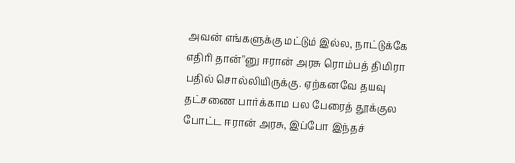அவன் எங்களுக்கு மட்டும் இல்ல, நாட்டுக்கே எதிரி தான்"னு ஈரான் அரசு ரொம்பத் திமிரா பதில் சொல்லியிருக்கு. ஏற்கனவே தயவு தட்சணை பார்க்காம பல பேரைத் தூக்குல போட்ட ஈரான் அரசு, இப்போ இந்தச்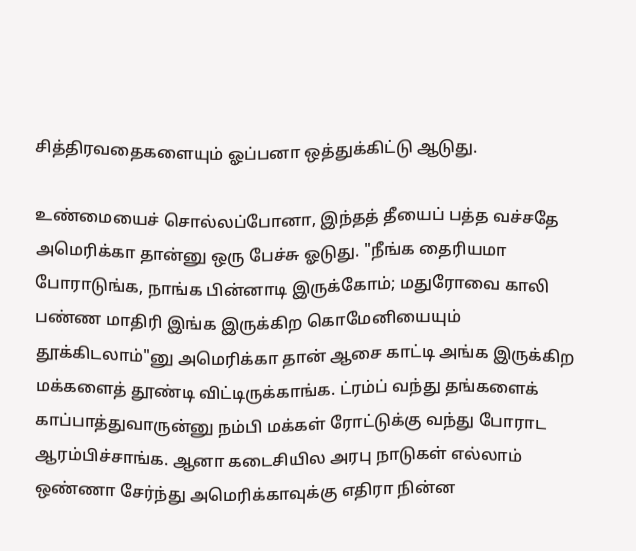சித்திரவதைகளையும் ஓப்பனா ஒத்துக்கிட்டு ஆடுது.

உண்மையைச் சொல்லப்போனா, இந்தத் தீயைப் பத்த வச்சதே அமெரிக்கா தான்னு ஒரு பேச்சு ஓடுது. "நீங்க தைரியமா போராடுங்க, நாங்க பின்னாடி இருக்கோம்; மதுரோவை காலி பண்ண மாதிரி இங்க இருக்கிற கொமேனியையும் தூக்கிடலாம்"னு அமெரிக்கா தான் ஆசை காட்டி அங்க இருக்கிற மக்களைத் தூண்டி விட்டிருக்காங்க. ட்ரம்ப் வந்து தங்களைக் காப்பாத்துவாருன்னு நம்பி மக்கள் ரோட்டுக்கு வந்து போராட ஆரம்பிச்சாங்க. ஆனா கடைசியில அரபு நாடுகள் எல்லாம் ஒண்ணா சேர்ந்து அமெரிக்காவுக்கு எதிரா நின்ன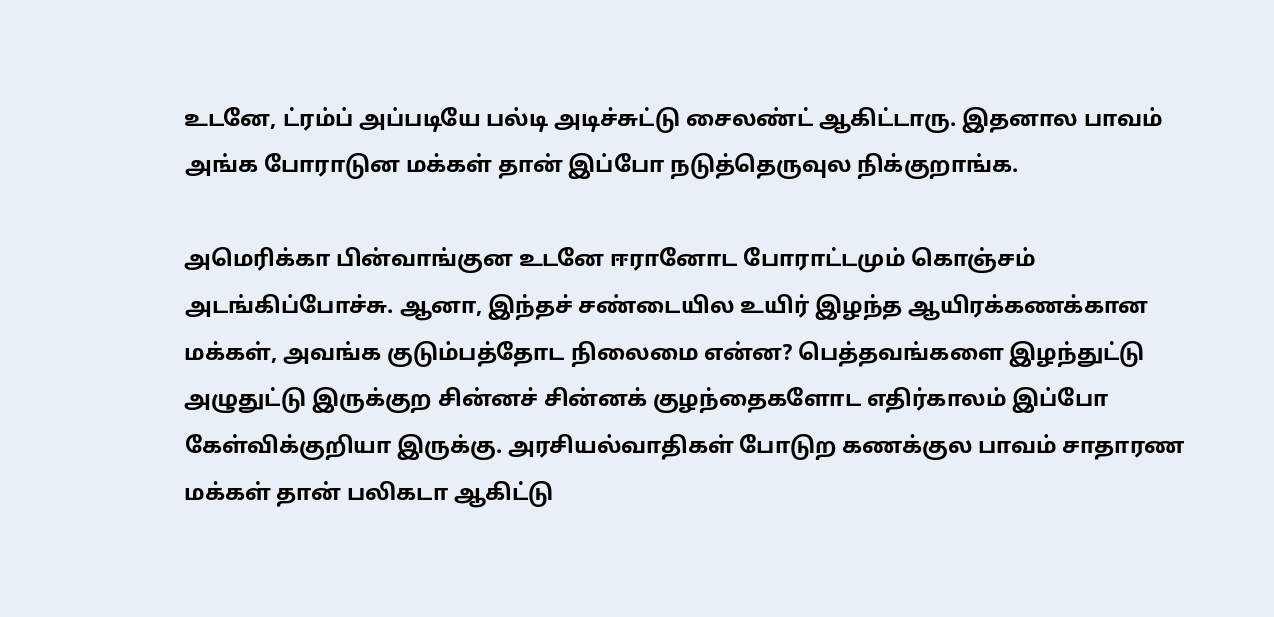உடனே, ட்ரம்ப் அப்படியே பல்டி அடிச்சுட்டு சைலண்ட் ஆகிட்டாரு. இதனால பாவம் அங்க போராடுன மக்கள் தான் இப்போ நடுத்தெருவுல நிக்குறாங்க.

அமெரிக்கா பின்வாங்குன உடனே ஈரானோட போராட்டமும் கொஞ்சம் அடங்கிப்போச்சு. ஆனா, இந்தச் சண்டையில உயிர் இழந்த ஆயிரக்கணக்கான மக்கள், அவங்க குடும்பத்தோட நிலைமை என்ன? பெத்தவங்களை இழந்துட்டு அழுதுட்டு இருக்குற சின்னச் சின்னக் குழந்தைகளோட எதிர்காலம் இப்போ கேள்விக்குறியா இருக்கு. அரசியல்வாதிகள் போடுற கணக்குல பாவம் சாதாரண மக்கள் தான் பலிகடா ஆகிட்டு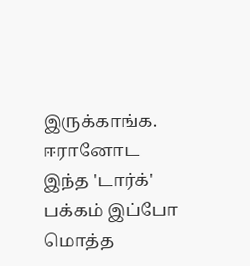இருக்காங்க. ஈரானோட இந்த 'டார்க்' பக்கம் இப்போ மொத்த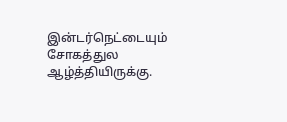இன்டர்நெட்டையும் சோகத்துல ஆழ்த்தியிருக்கு.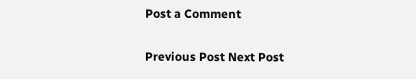Post a Comment

Previous Post Next Post